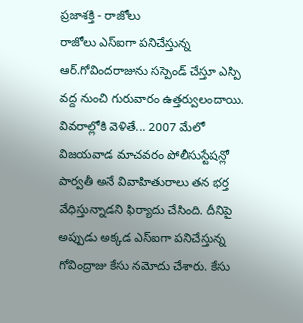ప్రజాశక్తి - రాజోలు
రాజోలు ఎస్ఐగా పనిచేస్తున్న ఆర్.గోవిందరాజును సస్పెండ్ చేస్తూ ఎస్పి వద్ద నుంచి గురువారం ఉత్తర్వులందాయి. వివరాల్లోకి వెళితే... 2007 మేలో విజయవాడ మాచవరం పోలీసుస్టేషన్లో పార్వతీ అనే వివాహితురాలు తన భర్త వేధిస్తున్నాడని ఫిర్యాదు చేసింది. దీనిపై అప్పుడు అక్కడ ఎస్ఐగా పనిచేస్తున్న గోవింద్రాజు కేసు నమోదు చేశారు. కేసు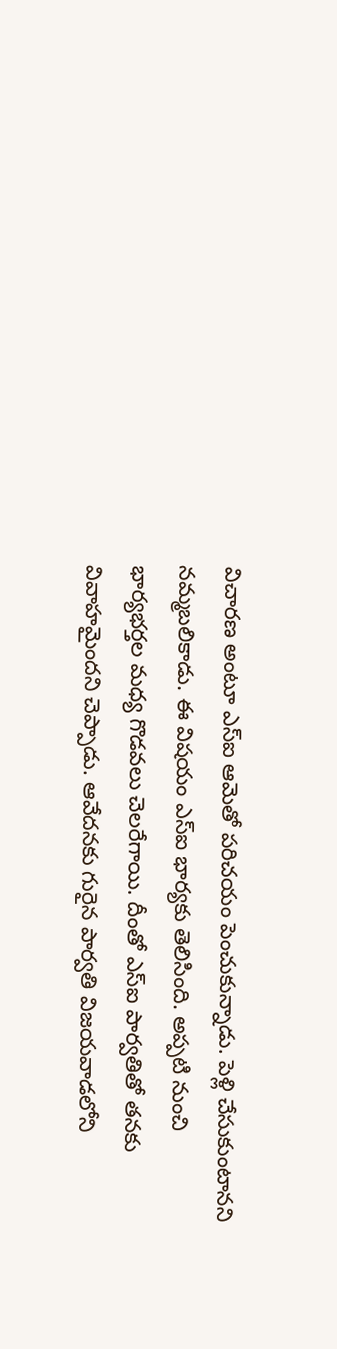విచారణ అంటూ ఎస్ఐ ఆమెతో పరిచయం పెంచుకున్నాడు. పెళ్లి చేసుకుంటానని నమ్మబలికాడు. ఈ విషయం ఎస్ఐ భార్యకు తెలిసింది. అప్పటి నుంచి భార్యభర్తల మధ్య గొడవలు చెలరేగాయి. దీంతో ఎస్ఐ పార్వతితో తనకు వివాహమైందని చెప్పాడు. ఆవేదనకు గురైన పార్వతి విజయవాడలోని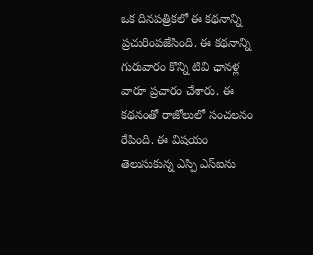ఒక దినపత్రికలో ఈ కథనాన్ని ప్రచురింపజేసింది. ఈ కథనాన్ని గురువారం కొన్ని టివి ఛానళ్ల వారూ ప్రచారం చేశారు. ఈ కథనంతో రాజోలులో సంచలనం రేపింది. ఈ విషయం తెలుసుకున్న ఎస్పి ఎస్ఐను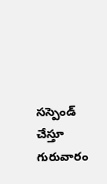సస్పెండ్ చేస్తూ గురువారం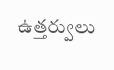ఉత్తర్వులు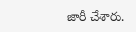జారీ చేశారు.